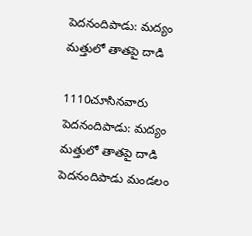పెదనందిపాడు: మద్యం మత్తులో తాతపై దాడి

1110చూసినవారు
పెదనందిపాడు: మద్యం మత్తులో తాతపై దాడి
పెదనందిపాడు మండలం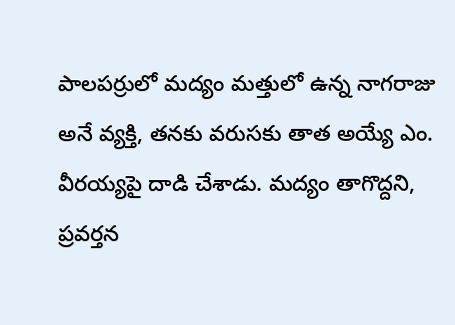పాలపర్రులో మద్యం మత్తులో ఉన్న నాగరాజు అనే వ్యక్తి, తనకు వరుసకు తాత అయ్యే ఎం. వీరయ్యపై దాడి చేశాడు. మద్యం తాగొద్దని, ప్రవర్తన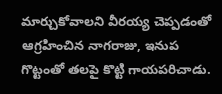మార్చుకోవాలని వీరయ్య చెప్పడంతో ఆగ్రహించిన నాగరాజు, ఇనుప గొట్టంతో తలపై కొట్టి గాయపరిచాడు.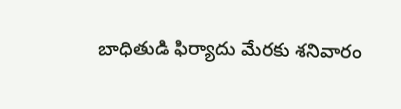బాధితుడి ఫిర్యాదు మేరకు శనివారం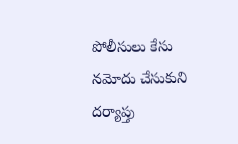పోలీసులు కేసు నమోదు చేసుకుని దర్యాప్తు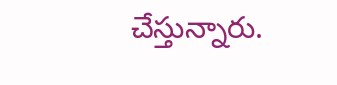చేస్తున్నారు.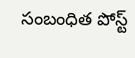సంబంధిత పోస్ట్